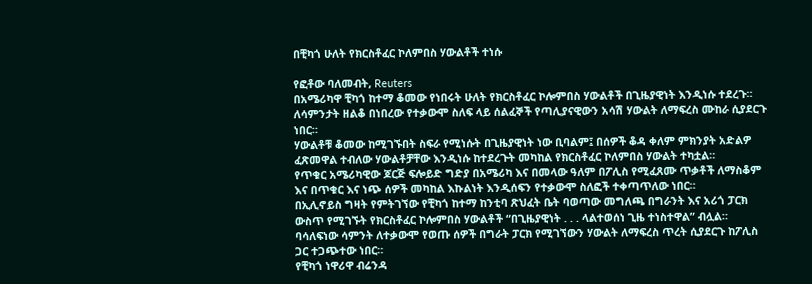በቺካጎ ሁለት የክርስቶፈር ኮለምበስ ሃውልቶች ተነሱ

የፎቶው ባለመብት, Reuters
በአሜሪካዋ ቺካጎ ከተማ ቆመው የነበሩት ሁለት የክርስቶፈር ኮሎምበስ ሃውልቶች በጊዜያዊነት እንዲነሱ ተደረጉ።
ለሳምንታት ዘልቆ በነበረው የተቃውሞ ስለፍ ላይ ሰልፈኞች የጣሊያናዊውን አሳሽ ሃውልት ለማፍረስ ሙከራ ሲያደርጉ ነበር።
ሃውልቶቹ ቆመው ከሚገኙበት ስፍራ የሚነሱት በጊዜያዊነት ነው ቢባልም፤ በሰዎች ቆዳ ቀለም ምክንያት አድልዎ ፈጽመዋል ተብለው ሃውልቶቻቸው እንዲነሱ ከተደረጉት መካከል የክርስቶፈር ኮለምበስ ሃውልት ተካቷል።
የጥቁር አሜሪካዊው ጆርጅ ፍሎይድ ግድያ በአሜሪካ እና በመላው ዓለም በፖሊስ የሚፈጸሙ ጥቃቶች ለማስቆም እና በጥቁር እና ነጭ ሰዎች መካከል እኩልነት እንዲሰፍን የተቃውሞ ስለፎች ተቀጣጥለው ነበር።
በኢሊኖይስ ግዛት የምትገኘው የቺካጎ ከተማ ከንቲባ ጽህፈት ቤት ባወጣው መግለጫ በግራንት እና አሪጎ ፓርክ ውስጥ የሚገኙት የክርስቶፈር ኮሎምበስ ሃውልቶች “በጊዜያዊነት . . . ላልተወሰነ ጊዜ ተነስተዋል” ብሏል።
ባሳለፍነው ሳምንት ለተቃውሞ የወጡ ሰዎች በግራት ፓርክ የሚገኘውን ሃውልት ለማፍረስ ጥረት ሲያደርጉ ከፖሊስ ጋር ተጋጭተው ነበር።
የቺካጎ ነዋሪዋ ብሬንዳ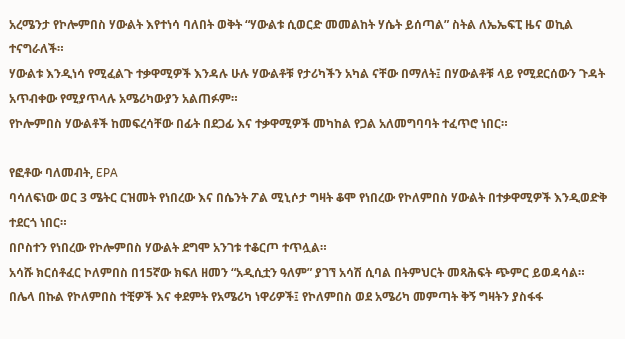አረሜንታ የኮሎምበስ ሃውልት እየተነሳ ባለበት ወቅት “ሃውልቱ ሲወርድ መመልከት ሃሴት ይሰጣል” ስትል ለኤኤፍፒ ዜና ወኪል ተናግራለች።
ሃውልቱ እንዲነሳ የሚፈልጉ ተቃዋሚዎች እንዳሉ ሁሉ ሃውልቶቹ የታሪካችን አካል ናቸው በማለት፤ በሃውልቶቹ ላይ የሚደርሰውን ጉዳት አጥብቀው የሚያጥላሉ አሜሪካውያን አልጠፉም።
የኮሎምበስ ሃውልቶች ከመፍረሳቸው በፊት በደጋፊ እና ተቃዋሚዎች መካከል የጋል አለመግባባት ተፈጥሮ ነበር።

የፎቶው ባለመብት, EPA
ባሳለፍነው ወር 3 ሜትር ርዝመት የነበረው እና በሴንት ፖል ሚኒሶታ ግዛት ቆሞ የነበረው የኮለምበስ ሃውልት በተቃዋሚዎች እንዲወድቅ ተደርጎ ነበር።
በቦስተን የነበረው የኮሎምበስ ሃውልት ደግሞ አንገቱ ተቆርጦ ተጥሏል።
አሳሹ ክርሰቶፈር ኮለምበስ በ15ኛው ክፍለ ዘመን “አዲሲቷን ዓለም” ያገኘ አሳሽ ሲባል በትምህርት መጻሕፍት ጭምር ይወዳሳል።
በሌላ በኩል የኮለምበስ ተቺዎች እና ቀደምት የአሜሪካ ነዋሪዎች፤ የኮለምበስ ወደ አሜሪካ መምጣት ቅኝ ግዛትን ያስፋፋ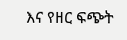እና የዘር ፍጭት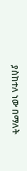ያስከተለ ነው በማለት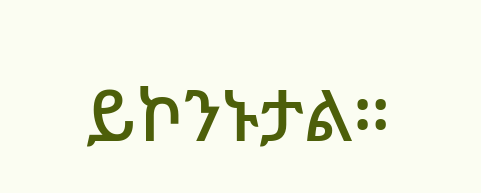ይኮንኑታል።